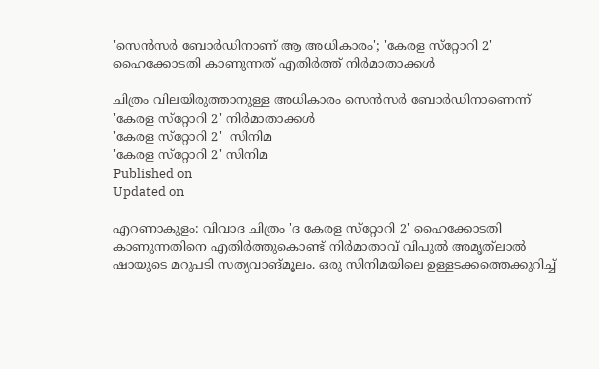'സെന്‍സര്‍ ബോര്‍ഡിനാണ് ആ അധികാരം'; 'കേരള സ്‌റ്റോറി 2' ഹൈക്കോടതി കാണുന്നത് എതിര്‍ത്ത് നിർമാതാക്കൾ

ചിത്രം വിലയിരുത്താനുള്ള അധികാരം സെന്‍സര്‍ ബോര്‍ഡിനാണെന്ന് 'കേരള സ്‌റ്റോറി 2' നിർമാതാക്കൾ
'കേരള സ്‌റ്റോറി 2'  സിനിമ
'കേരള സ്‌റ്റോറി 2' സിനിമ
Published on
Updated on

എറണാകുളം: വിവാദ ചിത്രം 'ദ കേരള സ്‌റ്റോറി 2' ഹൈക്കോടതി കാണുന്നതിനെ എതിര്‍ത്തുകൊണ്ട് നിർമാതാവ് വിപുല്‍ അമൃത്‌ലാല്‍ ഷായുടെ മറുപടി സത്യവാങ്മൂലം. ഒരു സിനിമയിലെ ഉള്ളടക്കത്തെക്കുറിച്ച്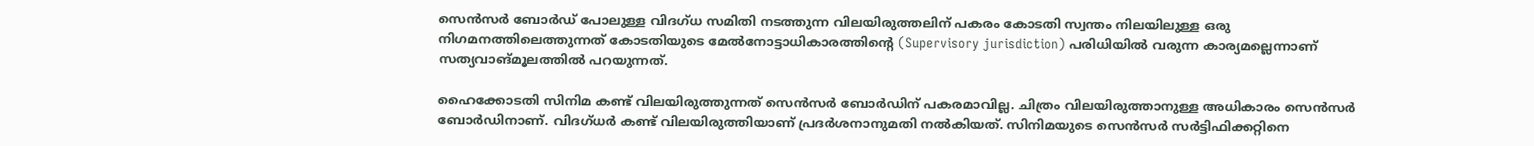സെൻസർ ബോർഡ് പോലുള്ള വിദഗ്ധ സമിതി നടത്തുന്ന വിലയിരുത്തലിന് പകരം കോടതി സ്വന്തം നിലയിലുള്ള ഒരു നിഗമനത്തിലെത്തുന്നത് കോടതിയുടെ മേൽനോട്ടാധികാരത്തിന്റെ (Supervisory jurisdiction) പരിധിയിൽ വരുന്ന കാര്യമല്ലെന്നാണ് സത്യവാങ്മൂലത്തിൽ പറയുന്നത്.

ഹൈക്കോടതി സിനിമ കണ്ട് വിലയിരുത്തുന്നത് സെന്‍സര്‍ ബോര്‍ഡിന് പകരമാവില്ല. ചിത്രം വിലയിരുത്താനുള്ള അധികാരം സെന്‍സര്‍ ബോര്‍ഡിനാണ്. വിദഗ്ധര്‍ കണ്ട് വിലയിരുത്തിയാണ് പ്രദര്‍ശനാനുമതി നല്‍കിയത്. സിനിമയുടെ സെൻസർ സർട്ടിഫിക്കറ്റിനെ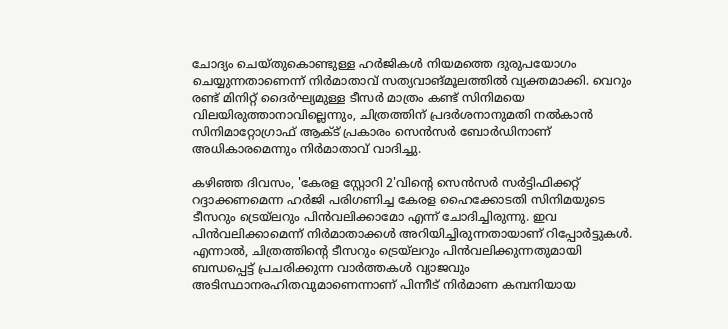ചോദ്യം ചെയ്തുകൊണ്ടുള്ള ഹർജികൾ നിയമത്തെ ദുരുപയോഗം ചെയ്യുന്നതാണെന്ന് നിർമാതാവ് സത്യവാങ്മൂലത്തിൽ വ്യക്തമാക്കി. വെറും രണ്ട് മിനിറ്റ് ദൈർഘ്യമുള്ള ടീസർ മാത്രം കണ്ട് സിനിമയെ വിലയിരുത്താനാവില്ലെന്നും, ചിത്രത്തിന് പ്രദർശനാനുമതി നൽകാൻ സിനിമാറ്റോഗ്രാഫ് ആക്ട് പ്രകാരം സെൻസർ ബോർഡിനാണ് അധികാരമെന്നും നിർമാതാവ് വാദിച്ചു.

കഴിഞ്ഞ ദിവസം, 'കേരള സ്റ്റോറി 2'വിന്റെ സെൻസർ സർട്ടിഫിക്കറ്റ് റദ്ദാക്കണമെന്ന ഹർജി പരിഗണിച്ച കേരള ഹൈക്കോടതി സിനിമയുടെ ടീസറും ട്രെയ്‌ലറും പിൻവലിക്കാമോ എന്ന് ചോദിച്ചിരുന്നു. ഇവ പിൻവലിക്കാമെന്ന് നിർമാതാക്കൾ അറിയിച്ചിരുന്നതായാണ് റിപ്പോർട്ടുകൾ. എന്നാൽ, ചിത്രത്തിന്റെ ടീസറും ട്രെയ്‌ലറും പിൻവലിക്കുന്നതുമായി ബന്ധപ്പെട്ട് പ്രചരിക്കുന്ന വാർത്തകൾ വ്യാജവും അടിസ്ഥാനരഹിതവുമാണെന്നാണ് പിന്നീട് നിർമാണ കമ്പനിയായ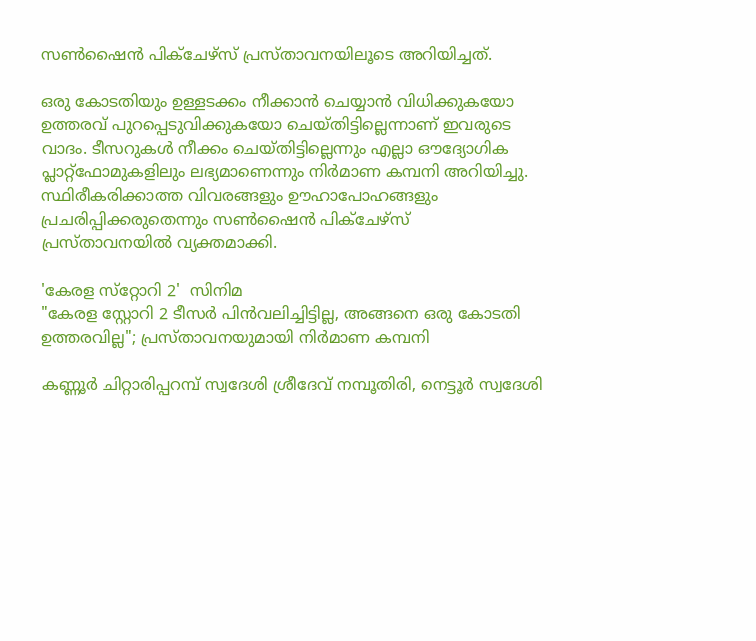സൺഷൈൻ പിക്ചേഴ്സ് പ്രസ്താവനയിലൂടെ അറിയിച്ചത്.

ഒരു കോടതിയും ഉള്ളടക്കം നീക്കാൻ ചെയ്യാൻ വിധിക്കുകയോ ഉത്തരവ് പുറപ്പെടുവിക്കുകയോ ചെയ്തിട്ടില്ലെന്നാണ് ഇവരുടെ വാദം. ടീസറുകൾ നീക്കം ചെയ്തിട്ടില്ലെന്നും എല്ലാ ഔദ്യോഗിക പ്ലാറ്റ്‌ഫോമുകളിലും ലഭ്യമാണെന്നും നിർമാണ കമ്പനി അറിയിച്ചു. സ്ഥിരീകരിക്കാത്ത വിവരങ്ങളും ഊഹാപോഹങ്ങളും പ്രചരിപ്പിക്കരുതെന്നും സൺഷൈൻ പിക്ചേഴ്സ് പ്രസ്താവനയിൽ വ്യക്തമാക്കി.

'കേരള സ്‌റ്റോറി 2'  സിനിമ
"കേരള സ്റ്റോറി 2 ടീസർ പിൻവലിച്ചിട്ടില്ല, അങ്ങനെ ഒരു കോടതി ഉത്തരവില്ല"; പ്രസ്താവനയുമായി നിർമാണ കമ്പനി

കണ്ണൂര്‍ ചിറ്റാരിപ്പറമ്പ് സ്വദേശി ശ്രീദേവ് നമ്പൂതിരി, നെട്ടൂർ സ്വദേശി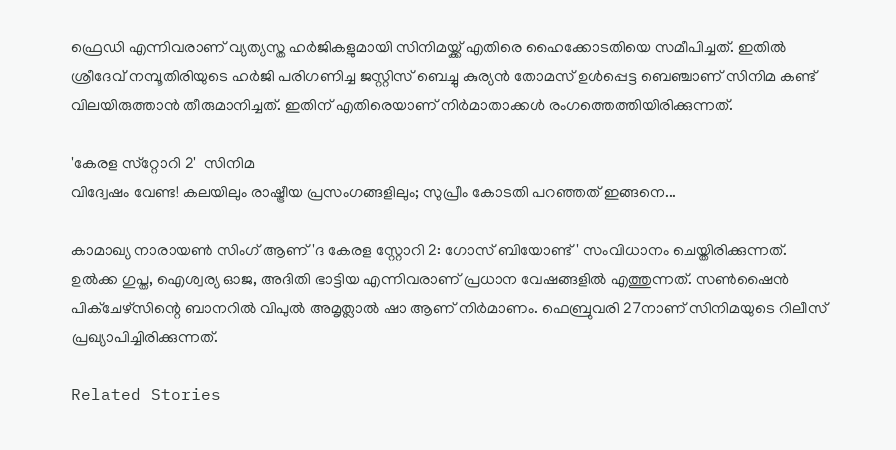ഫ്രെഡി എന്നിവരാണ് വ്യത്യസ്ത ഹർജികളുമായി സിനിമയ്ക്ക് എതിരെ ഹൈക്കോടതിയെ സമീപിച്ചത്. ഇതിൽ ശ്രീദേവ് നമ്പൂതിരിയുടെ ഹർജി പരിഗണിച്ച ജസ്റ്റിസ് ബെച്ചു കുര്യൻ തോമസ് ഉൾപ്പെട്ട ബെഞ്ചാണ് സിനിമ കണ്ട് വിലയിരുത്താൻ തീരുമാനിച്ചത്. ഇതിന് എതിരെയാണ് നിർമാതാക്കൾ രംഗത്തെത്തിയിരിക്കുന്നത്.

'കേരള സ്‌റ്റോറി 2'  സിനിമ
വിദ്വേഷം വേണ്ട! കലയിലും രാഷ്ട്രീയ പ്രസംഗങ്ങളിലും; സുപ്രീം കോടതി പറഞ്ഞത് ഇങ്ങനെ...

കാമാഖ്യ നാരായൺ സിംഗ് ആണ് 'ദ കേരള സ്റ്റോറി 2: ഗോസ് ബിയോണ്ട്' സംവിധാനം ചെയ്തിരിക്കുന്നത്. ഉൽക്ക ഗുപ്ത, ഐശ്വര്യ ഓജ, അദിതി ഭാട്ടിയ എന്നിവരാണ് പ്രധാന വേഷങ്ങളിൽ എത്തുന്നത്. സൺഷൈൻ പിക്ചേഴ്സിന്റെ ബാനറിൽ വിപുൽ അമൃത്ലാൽ ഷാ ആണ് നിർമാണം. ഫെബ്രുവരി 27നാണ് സിനിമയുടെ റിലീസ് പ്രഖ്യാപിച്ചിരിക്കുന്നത്.

Related Stories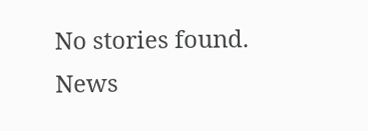No stories found.
News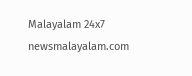Malayalam 24x7
newsmalayalam.com